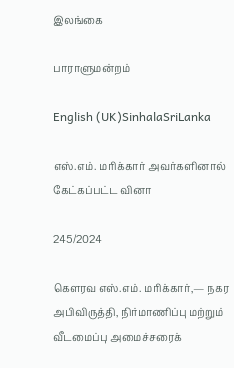இலங்கை

பாராளுமன்றம்

English (UK)SinhalaSriLanka

எஸ்.எம். மரிக்கார் அவர்களினால் கேட்கப்பட்ட வினா

245/2024

கௌரவ எஸ்.எம். மரிக்கார்,— நகர அபிவிருத்தி, நிர்மாணிப்பு மற்றும் வீடமைப்பு அமைச்சரைக்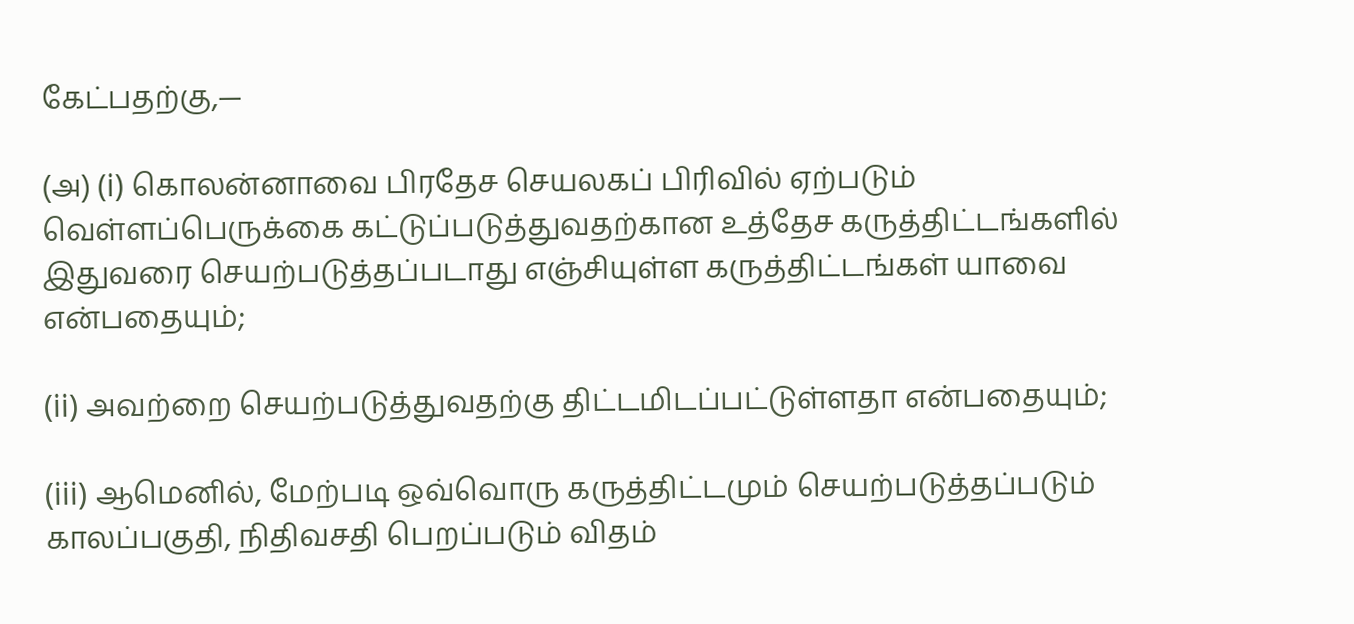கேட்பதற்கு,—

(அ) (i) கொலன்னாவை பிரதேச செயலகப் பிரிவில் ஏற்படும் வெள்ளப்பெருக்கை கட்டுப்படுத்துவதற்கான உத்தேச கருத்திட்டங்களில் இதுவரை செயற்படுத்தப்படாது எஞ்சியுள்ள கருத்திட்டங்கள் யாவை என்பதையும்;

(ii) அவற்றை செயற்படுத்துவதற்கு திட்டமிடப்பட்டுள்ளதா என்பதையும்;

(iii) ஆமெனில், மேற்படி ஒவ்வொரு கருத்திட்டமும் செயற்படுத்தப்படும் காலப்பகுதி, நிதிவசதி பெறப்படும் விதம்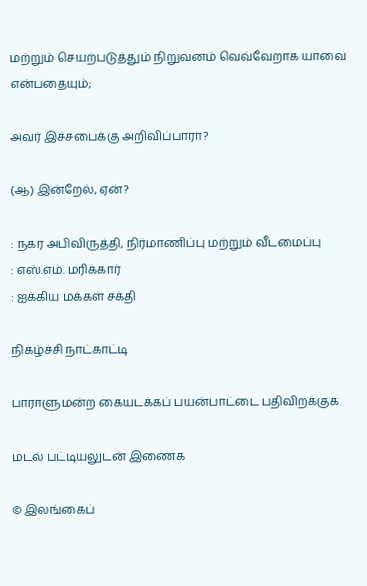மற்றும் செயற்படுத்தும் நிறுவனம் வெவ்வேறாக யாவை என்பதையும்;

அவர் இச்சபைக்கு அறிவிப்பாரா?

(ஆ) இன்றேல், ஏன்?

: நகர அபிவிருத்தி, நிர்மாணிப்பு மற்றும் வீடமைப்பு
: எஸ்.எம். மரிக்கார்
: ஐக்கிய மக்கள் சக்தி

நிகழ்ச்சி நாட்காட்டி

பாராளுமன்ற கையடக்கப் பயன்பாட்டை பதிவிறக்குக

மடல் பட்டியலுடன் இணைக

© இலங்கைப்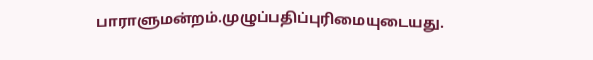பாராளுமன்றம்.முழுப்பதிப்புரிமையுடையது.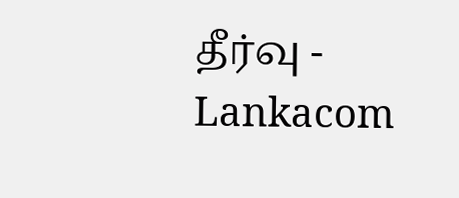தீர்வு - Lankacom